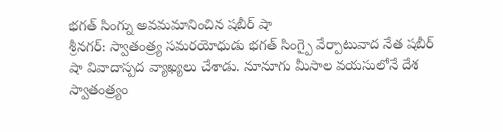భగత్ సింగ్ను అవమమానించిన షబీర్ షా
శ్రీనగర్: స్వాతంత్ర్య సమరయోధుడు భగత్ సింగ్పై వేర్పాటువాద నేత షబీర్ షా వివాదాస్పద వ్యాఖ్యలు చేశాడు. నూనూగు మీసాల వయసులోనే దేశ స్వాతంత్ర్యం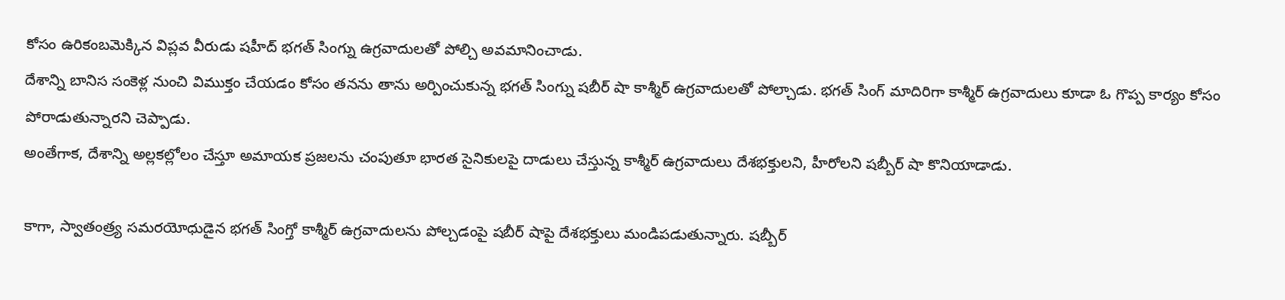కోసం ఉరికంబమెక్కిన విప్లవ వీరుడు షహీద్ భగత్ సింగ్ను ఉగ్రవాదులతో పోల్చి అవమానించాడు.
దేశాన్ని బానిస సంకెళ్ల నుంచి విముక్తం చేయడం కోసం తనను తాను అర్పించుకున్న భగత్ సింగ్ను షబీర్ షా కాశ్మీర్ ఉగ్రవాదులతో పోల్చాడు. భగత్ సింగ్ మాదిరిగా కాశ్మీర్ ఉగ్రవాదులు కూడా ఓ గొప్ప కార్యం కోసం పోరాడుతున్నారని చెప్పాడు.
అంతేగాక, దేశాన్ని అల్లకల్లోలం చేస్తూ అమాయక ప్రజలను చంపుతూ భారత సైనికులపై దాడులు చేస్తున్న కాశ్మీర్ ఉగ్రవాదులు దేశభక్తులని, హీరోలని షబ్బీర్ షా కొనియాడాడు.

కాగా, స్వాతంత్ర్య సమరయోధుడైన భగత్ సింగ్తో కాశ్మీర్ ఉగ్రవాదులను పోల్చడంపై షబీర్ షాపై దేశభక్తులు మండిపడుతున్నారు. షబ్బీర్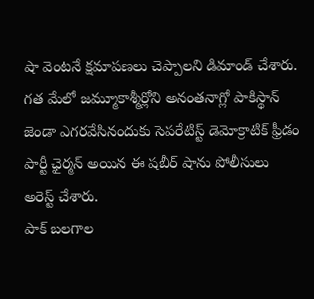షా వెంటనే క్షమాపణలు చెప్పాలని డిమాండ్ చేశారు.
గత మేలో జమ్మూకాశ్మీర్లోని అనంతనాగ్లో పాకిస్థాన్ జెండా ఎగరవేసినందుకు సెపరేటిస్ట్ డెమోక్రాటిక్ ఫ్రీడం పార్టీ ఛైర్మన్ అయిన ఈ షబీర్ షాను పోలీసులు అరెస్ట్ చేశారు.
పాక్ బలగాల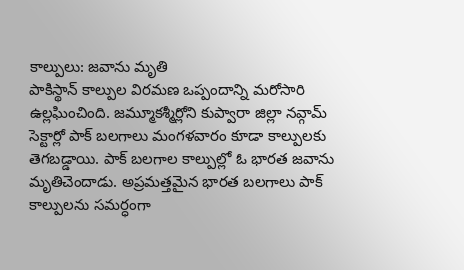కాల్పులు: జవాను మృతి
పాకిస్థాన్ కాల్పుల విరమణ ఒప్పందాన్ని మరోసారి ఉల్లఘించింది. జమ్మూకశ్మీర్లోని కుప్వారా జిల్లా నవ్గామ్ సెక్టార్లో పాక్ బలగాలు మంగళవారం కూడా కాల్పులకు తెగబడ్డాయి. పాక్ బలగాల కాల్పుల్లో ఓ భారత జవాను మృతిచెందాడు. అప్రమత్తమైన భారత బలగాలు పాక్ కాల్పులను సమర్ధంగా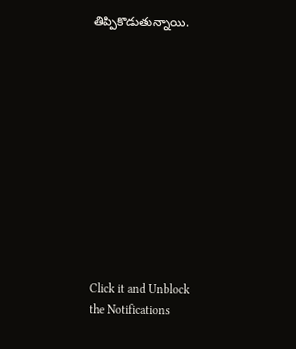తిప్పికొడుతున్నాయి.












Click it and Unblock the Notifications